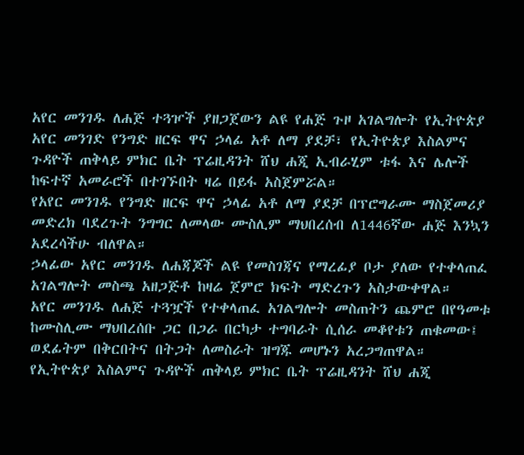አየር መንገዱ ለሐጅ ተጓዦች ያዘጋጀውን ልዩ የሐጅ ጉዞ አገልግሎት የኢትዮጵያ አየር መንገድ የንግድ ዘርፍ ዋና ኃላፊ አቶ ለማ ያደቻ፣ የኢትዮጵያ እስልምና ጉዳዮች ጠቅላይ ምክር ቤት ፕሬዚዳንት ሸህ ሐጂ ኢብራሂም ቱፋ እና ሌሎች ከፍተኛ አመራሮች በተገኙበት ዛሬ በይፋ አስጀምሯል።
የአየር መንገዱ የንግድ ዘርፍ ዋና ኃላፊ አቶ ለማ ያደቻ በፕሮግራሙ ማስጀመሪያ መድረክ ባደረጉት ንግግር ለመላው ሙስሊም ማህበረሰብ ለ1446ኛው ሐጅ እንኳን አደረሳችሁ ብለዋል።
ኃላፊው አየር መንገዱ ለሐጃጆች ልዩ የመስገጃና የማረፊያ ቦታ ያለው የተቀላጠፈ አገልግሎት መስጫ አዘጋጅቶ ከዛሬ ጀምሮ ክፍት ማድረጉን አስታውቀዋል።
አየር መንገዱ ለሐጅ ተጓዧች የተቀላጠፈ አገልግሎት መስጠትን ጨምሮ በየዓመቱ ከሙስሊሙ ማህበረሰቡ ጋር በጋራ በርካታ ተግባራት ሲሰራ መቆየቱን ጠቁመው፤ ወደፊትም በቅርበትና በትጋት ለመስራት ዝግጁ መሆኑን አረጋግጠዋል።
የኢትዮጵያ እስልምና ጉዳዮች ጠቅላይ ምክር ቤት ፕሬዚዳንት ሸህ ሐጂ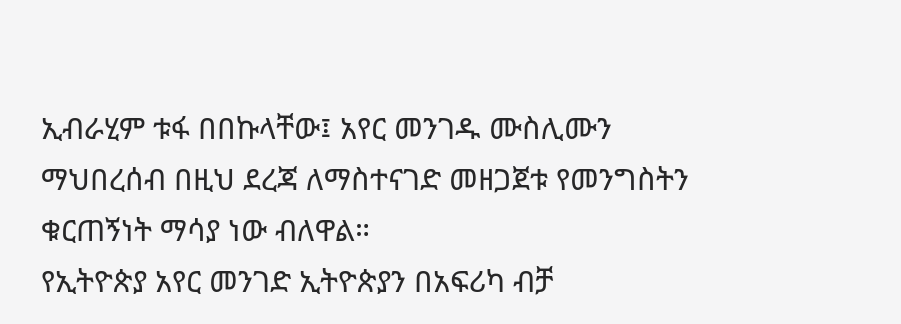ኢብራሂም ቱፋ በበኩላቸው፤ አየር መንገዱ ሙስሊሙን ማህበረሰብ በዚህ ደረጃ ለማስተናገድ መዘጋጀቱ የመንግስትን ቁርጠኝነት ማሳያ ነው ብለዋል።
የኢትዮጵያ አየር መንገድ ኢትዮጵያን በአፍሪካ ብቻ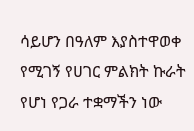ሳይሆን በዓለም እያስተዋወቀ የሚገኝ የሀገር ምልክት ኩራት የሆነ የጋራ ተቋማችን ነው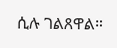ሲሉ ገልጸዋል።